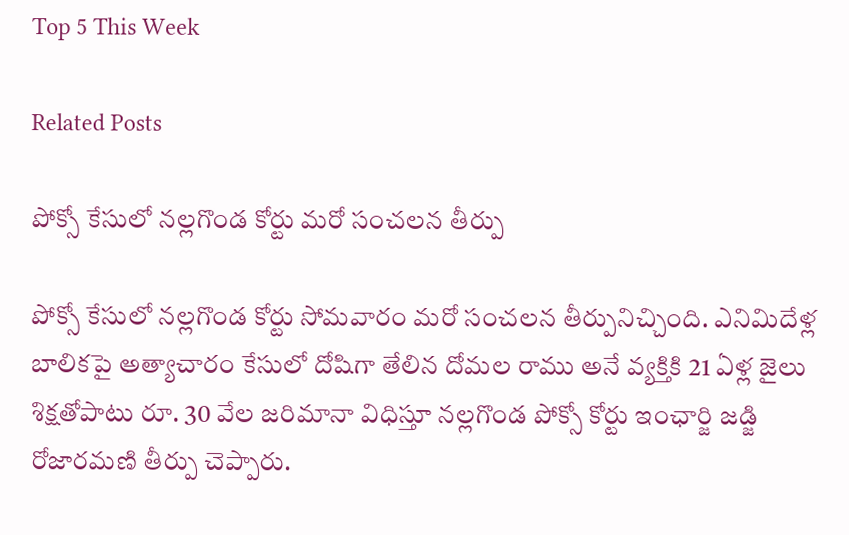Top 5 This Week

Related Posts

పోక్సో కేసులో నల్లగొండ కోర్టు మరో సంచలన తీర్పు

పోక్సో కేసులో నల్లగొండ కోర్టు సోమవారం మరో సంచలన తీర్పునిచ్చింది. ఎనిమిదేళ్ల బాలికపై అత్యాచారం కేసులో దోషిగా తేలిన దోమల రాము అనే వ్యక్తికి 21 ఏళ్ల జైలు శిక్షతోపాటు రూ. 30 వేల జరిమానా విధిస్తూ నల్లగొండ పోక్సో కోర్టు ఇంఛార్జి జడ్జి రోజారమణి తీర్పు చెప్పారు.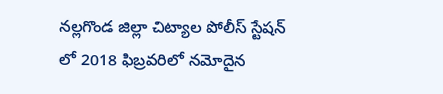నల్లగొండ జిల్లా చిట్యాల పోలీస్ స్టేషన్ లో 2018 ఫిబ్రవరిలో నమోదైన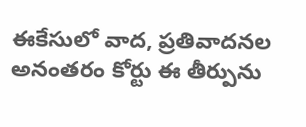ఈకేసులో వాద, ప్రతివాదనల అనంతరం కోర్టు ఈ తీర్పును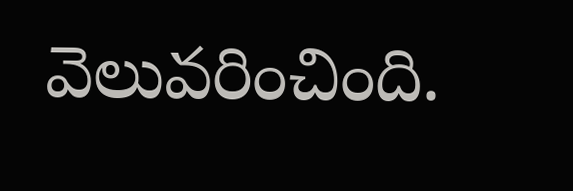వెలువరించింది.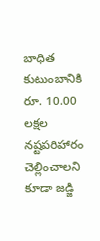బాధిత కుటుంబానికి రూ. 10.00 లక్షల నష్టపరిహారం చెల్లించాలని కూడా జడ్జి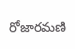రోజారమణి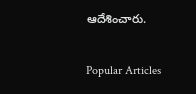ఆదేశించారు.

Popular Articles